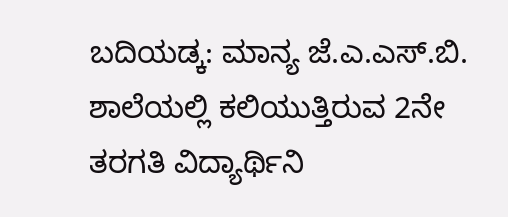ಬದಿಯಡ್ಕ: ಮಾನ್ಯ ಜೆ.ಎ.ಎಸ್.ಬಿ. ಶಾಲೆಯಲ್ಲಿ ಕಲಿಯುತ್ತಿರುವ 2ನೇ ತರಗತಿ ವಿದ್ಯಾರ್ಥಿನಿ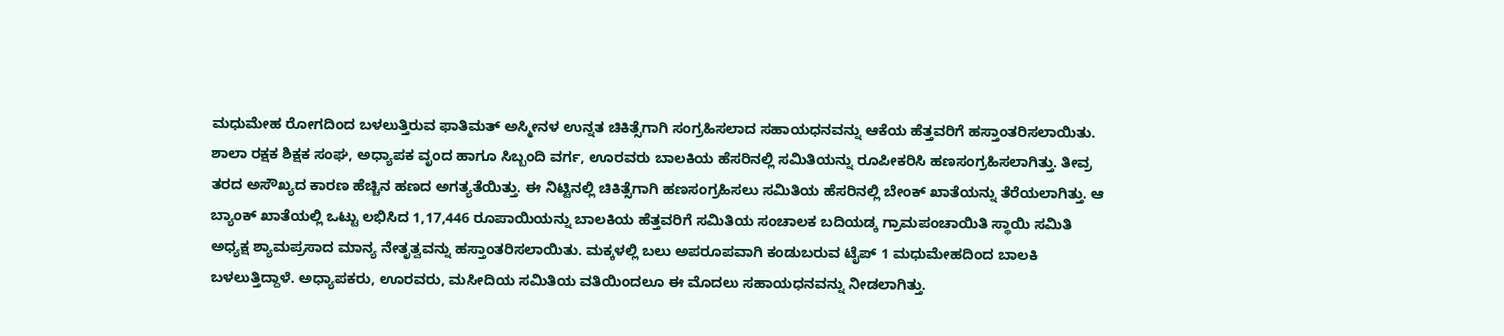ಮಧುಮೇಹ ರೋಗದಿಂದ ಬಳಲುತ್ತಿರುವ ಫಾತಿಮತ್ ಅಸ್ಮೀನಳ ಉನ್ನತ ಚಿಕಿತ್ಸೆಗಾಗಿ ಸಂಗ್ರಹಿಸಲಾದ ಸಹಾಯಧನವನ್ನು ಆಕೆಯ ಹೆತ್ತವರಿಗೆ ಹಸ್ತಾಂತರಿಸಲಾಯಿತು.
ಶಾಲಾ ರಕ್ಷಕ ಶಿಕ್ಷಕ ಸಂಘ, ಅಧ್ಯಾಪಕ ವೃಂದ ಹಾಗೂ ಸಿಬ್ಬಂದಿ ವರ್ಗ, ಊರವರು ಬಾಲಕಿಯ ಹೆಸರಿನಲ್ಲಿ ಸಮಿತಿಯನ್ನು ರೂಪೀಕರಿಸಿ ಹಣಸಂಗ್ರಹಿಸಲಾಗಿತ್ತು. ತೀವ್ರ ತರದ ಅಸೌಖ್ಯದ ಕಾರಣ ಹೆಚ್ಚಿನ ಹಣದ ಅಗತ್ಯತೆಯಿತ್ತು. ಈ ನಿಟ್ಟಿನಲ್ಲಿ ಚಿಕಿತ್ಸೆಗಾಗಿ ಹಣಸಂಗ್ರಹಿಸಲು ಸಮಿತಿಯ ಹೆಸರಿನಲ್ಲಿ ಬೇಂಕ್ ಖಾತೆಯನ್ನು ತೆರೆಯಲಾಗಿತ್ತು. ಆ ಬ್ಯಾಂಕ್ ಖಾತೆಯಲ್ಲಿ ಒಟ್ಟು ಲಭಿಸಿದ 1,17,446 ರೂಪಾಯಿಯನ್ನು ಬಾಲಕಿಯ ಹೆತ್ತವರಿಗೆ ಸಮಿತಿಯ ಸಂಚಾಲಕ ಬದಿಯಡ್ಕ ಗ್ರಾಮಪಂಚಾಯಿತಿ ಸ್ಥಾಯಿ ಸಮಿತಿ ಅಧ್ಯಕ್ಷ ಶ್ಯಾಮಪ್ರಸಾದ ಮಾನ್ಯ ನೇತೃತ್ವವನ್ನು ಹಸ್ತಾಂತರಿಸಲಾಯಿತು. ಮಕ್ಕಳಲ್ಲಿ ಬಲು ಅಪರೂಪವಾಗಿ ಕಂಡುಬರುವ ಟೈಪ್ 1 ಮಧುಮೇಹದಿಂದ ಬಾಲಕಿ ಬಳಲುತ್ತಿದ್ದಾಳೆ. ಅಧ್ಯಾಪಕರು, ಊರವರು, ಮಸೀದಿಯ ಸಮಿತಿಯ ವತಿಯಿಂದಲೂ ಈ ಮೊದಲು ಸಹಾಯಧನವನ್ನು ನೀಡಲಾಗಿತ್ತು.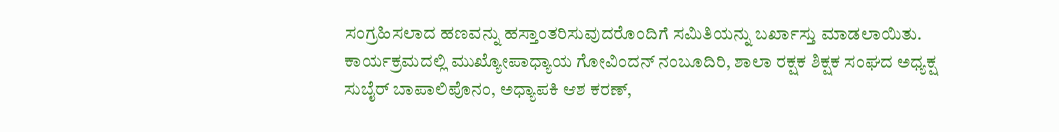ಸಂಗ್ರಹಿಸಲಾದ ಹಣವನ್ನು ಹಸ್ತಾಂತರಿಸುವುದರೊಂದಿಗೆ ಸಮಿತಿಯನ್ನು ಬರ್ಖಾಸ್ತು ಮಾಡಲಾಯಿತು. ಕಾರ್ಯಕ್ರಮದಲ್ಲಿ ಮುಖ್ಯೋಪಾಧ್ಯಾಯ ಗೋವಿಂದನ್ ನಂಬೂದಿರಿ, ಶಾಲಾ ರಕ್ಷಕ ಶಿಕ್ಷಕ ಸಂಘದ ಅಧ್ಯಕ್ಷ ಸುಬೈರ್ ಬಾಪಾಲಿಪೊನಂ, ಅಧ್ಯಾಪಕಿ ಆಶ ಕರಣ್,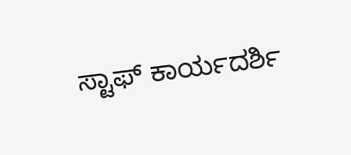ಸ್ಟಾಫ್ ಕಾರ್ಯದರ್ಶಿ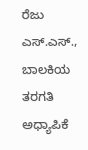ರೆಜು ಎಸ್.ಎಸ್., ಬಾಲಕಿಯ ತರಗತಿ ಅಧ್ಯಾಪಿಕೆ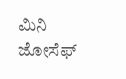ಮಿನಿ ಜೋಸೆಫ್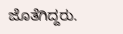ಜೊತೆಗಿದ್ದರು.